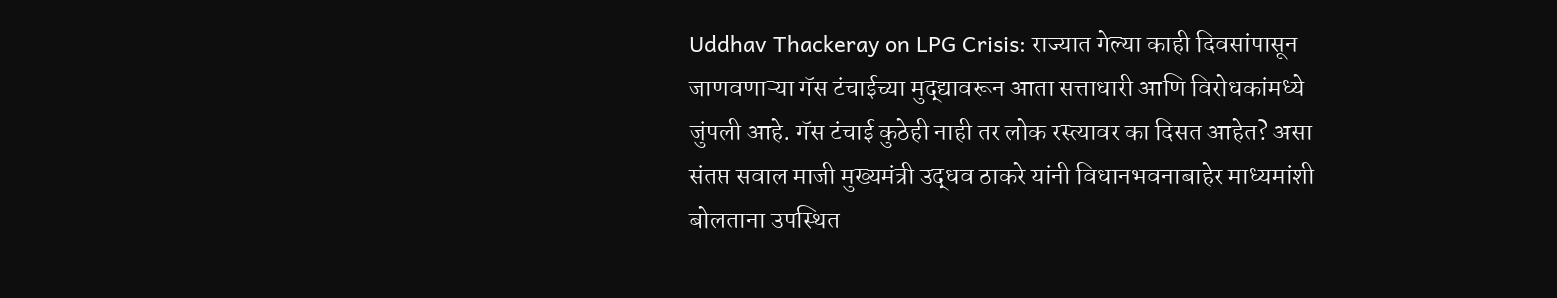Uddhav Thackeray on LPG Crisis: राज्यात गेल्या काही दिवसांपासून जाणवणाऱ्या गॅस टंचाईच्या मुद्द्यावरून आता सत्ताधारी आणि विरोधकांमध्ये जुंपली आहे. गॅस टंचाई कुठेही नाही तर लोक रस्त्यावर का दिसत आहेत? असा संतप्त सवाल माजी मुख्यमंत्री उद्धव ठाकरे यांनी विधानभवनाबाहेर माध्यमांशी बोलताना उपस्थित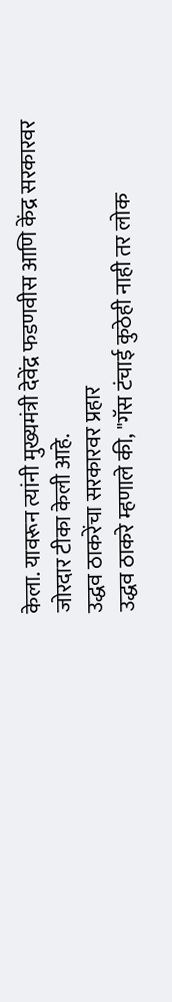केला. यावरून त्यांनी मुख्यमंत्री देवेंद्र फडणवीस आणि केंद्र सरकारवर जोरदार टीका केली आहे.
उद्धव ठाकरेंचा सरकारवर प्रहार
उद्धव ठाकरे म्हणाले की, "गॅस टंचाई कुठेही नाही तर लोक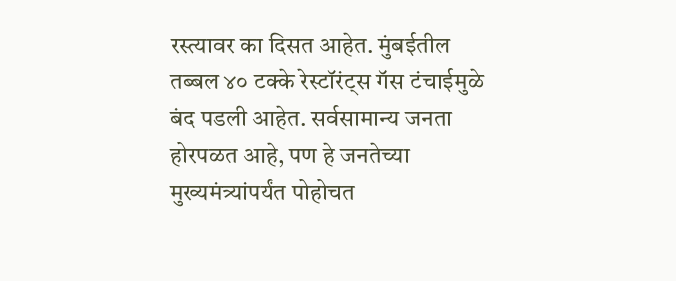रस्त्यावर का दिसत आहेत. मुंबईतील तब्बल ४० टक्के रेस्टॉरंट्स गॅस टंचाईमुळे बंद पडली आहेत. सर्वसामान्य जनता होरपळत आहे, पण हे जनतेच्या मुख्यमंत्र्यांपर्यंत पोहोचत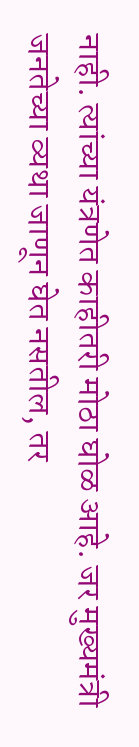नाही. त्यांच्या यंत्रणेत काहीतरी मोठा घोळ आहे. जर मुख्यमंत्री जनतेच्या व्यथा जाणून घेत नसतील, तर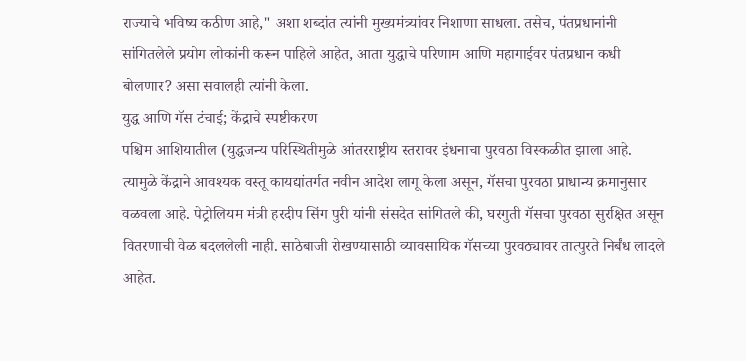राज्याचे भविष्य कठीण आहे," अशा शब्दांत त्यांनी मुख्यमंत्र्यांवर निशाणा साधला. तसेच, पंतप्रधानांनी सांगितलेले प्रयोग लोकांनी करून पाहिले आहेत, आता युद्धाचे परिणाम आणि महागाईवर पंतप्रधान कधी बोलणार? असा सवालही त्यांनी केला.
युद्ध आणि गॅस टंचाई; केंद्राचे स्पष्टीकरण
पश्चिम आशियातील (युद्धजन्य परिस्थितीमुळे आंतरराष्ट्रीय स्तरावर इंधनाचा पुरवठा विस्कळीत झाला आहे. त्यामुळे केंद्राने आवश्यक वस्तू कायद्यांतर्गत नवीन आदेश लागू केला असून, गॅसचा पुरवठा प्राधान्य क्रमानुसार वळवला आहे. पेट्रोलियम मंत्री हरदीप सिंग पुरी यांनी संसदेत सांगितले की, घरगुती गॅसचा पुरवठा सुरक्षित असून वितरणाची वेळ बदललेली नाही. साठेबाजी रोखण्यासाठी व्यावसायिक गॅसच्या पुरवठ्यावर तात्पुरते निर्बंध लादले आहेत.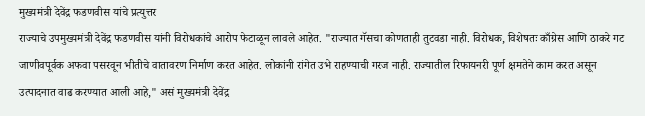मुख्यमंत्री देवेंद्र फडणवीस यांचे प्रत्युत्तर
राज्याचे उपमुख्यमंत्री देवेंद्र फडणवीस यांनी विरोधकांचे आरोप फेटाळून लावले आहेत. "राज्यात गॅसचा कोणताही तुटवडा नाही. विरोधक, विशेषतः काँग्रेस आणि ठाकरे गट जाणीवपूर्वक अफवा पसरवून भीतीचे वातावरण निर्माण करत आहेत. लोकांनी रांगेत उभे राहण्याची गरज नाही. राज्यातील रिफायनरी पूर्ण क्षमतेने काम करत असून उत्पादनात वाढ करण्यात आली आहे," असं मुख्यमंत्री देवेंद्र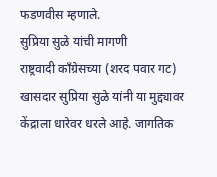फडणवीस म्हणाले.
सुप्रिया सुळे यांची मागणी
राष्ट्रवादी काँग्रेसच्या (शरद पवार गट) खासदार सुप्रिया सुळे यांनी या मुद्द्यावर केंद्राला धारेवर धरले आहे. जागतिक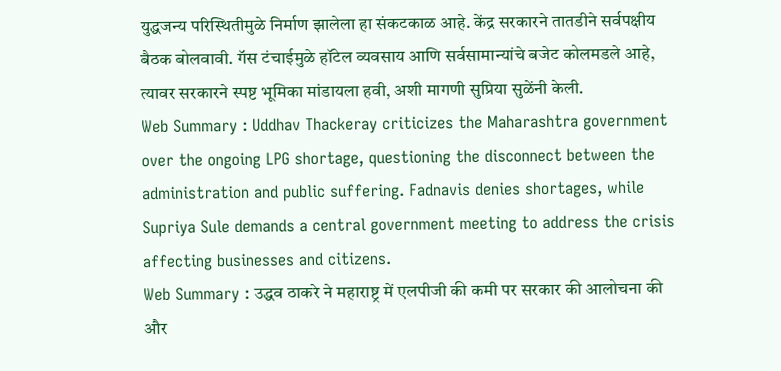युद्धजन्य परिस्थितीमुळे निर्माण झालेला हा संकटकाळ आहे. केंद्र सरकारने तातडीने सर्वपक्षीय बैठक बोलवावी. गॅस टंचाईमुळे हॉटेल व्यवसाय आणि सर्वसामान्यांचे बजेट कोलमडले आहे, त्यावर सरकारने स्पष्ट भूमिका मांडायला हवी, अशी मागणी सुप्रिया सुळेंनी केली.
Web Summary : Uddhav Thackeray criticizes the Maharashtra government over the ongoing LPG shortage, questioning the disconnect between the administration and public suffering. Fadnavis denies shortages, while Supriya Sule demands a central government meeting to address the crisis affecting businesses and citizens.
Web Summary : उद्धव ठाकरे ने महाराष्ट्र में एलपीजी की कमी पर सरकार की आलोचना की और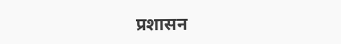प्रशासन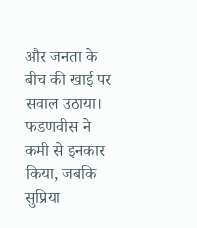और जनता के बीच की खाई पर सवाल उठाया। फडणवीस ने कमी से इनकार किया, जबकि सुप्रिया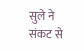सुले ने संकट से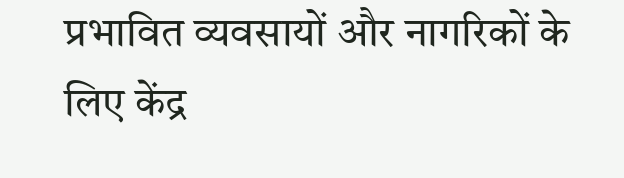प्रभावित व्यवसायों और नागरिकों के लिए केंद्र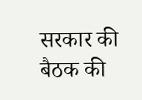सरकार की बैठक की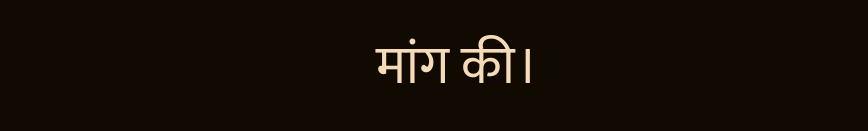मांग की।